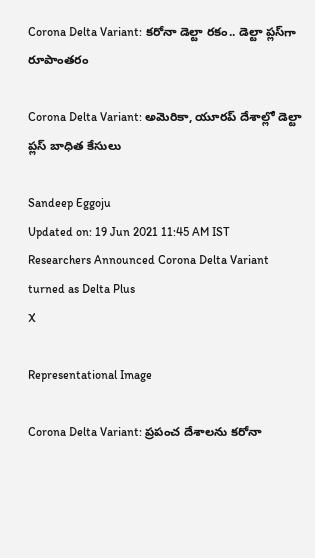Corona Delta Variant: కరోనా డెల్టా రకం.. డెల్టా ప్లస్‌గా రూపాంతరం

Corona Delta Variant: అమెరికా, యూరప్‌ దేశాల్లో డెల్టా ప్లస్‌ బాధిత కేసులు

Sandeep Eggoju
Updated on: 19 Jun 2021 11:45 AM IST
Researchers Announced Corona Delta Variant turned as Delta Plus
X

Representational Image

Corona Delta Variant: ప్రపంచ దేశాలను కరోనా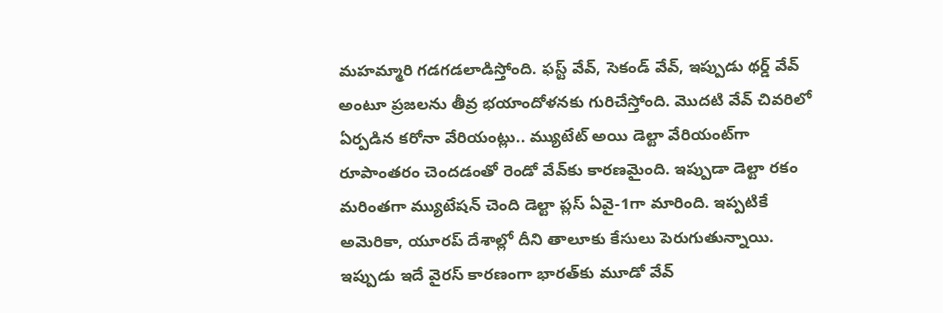మహమ్మారి గడగడలాడిస్తోంది. ఫస్ట్ వేవ్‌, సెకండ్‌ వేవ్‌, ఇప్పుడు థర్డ్‌ వేవ్‌ అంటూ ప్రజలను తీవ్ర భయాందోళనకు గురిచేస్తోంది. మొదటి వేవ్‌ చివరిలో ఏర్పడిన కరోనా వేరియంట్లు.. మ్యుటేట్‌ అయి డెల్టా వేరియంట్‌గా రూపాంతరం చెందడంతో రెండో వేవ్‌కు కారణమైంది. ఇప్పుడా డెల్టా రకం మరింతగా మ్యుటేషన్‌ చెంది డెల్టా ప్లస్‌ ఏవై-1గా మారింది. ఇప్పటికే అమెరికా, యూరప్‌ దేశాల్లో దీని తాలూకు కేసులు పెరుగుతున్నాయి. ఇప్పుడు ఇదే వైరస్‌ కారణంగా భారత్‌కు మూడో వేవ్‌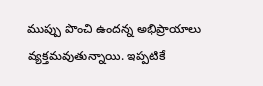ముప్పు పొంచి ఉందన్న అభిప్రాయాలు వ్యక్తమవుతున్నాయి. ఇప్పటికే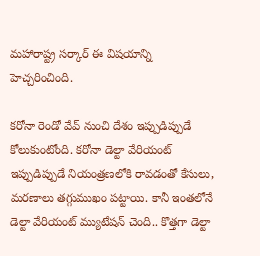మహారాష్ట్ర సర్కార్‌ ఈ విషయాన్ని హెచ్చరించింది.

కరోనా రెండో వేవ్‌ నుంచి దేశం ఇప్పుడిప్పుడే కోలుకుంటోంది. కరోనా డెల్టా వేరియంట్‌ ఇప్పుడిప్పుడే నియంత్రణలోకి రావడంతో కేసులు, మరణాలు తగ్గుముఖం పట్టాయి. కానీ ఇంతలోనే డెల్టా వేరియంట్‌ మ్యుటేషన్‌ చెంది.. కొత్తగా డెల్టా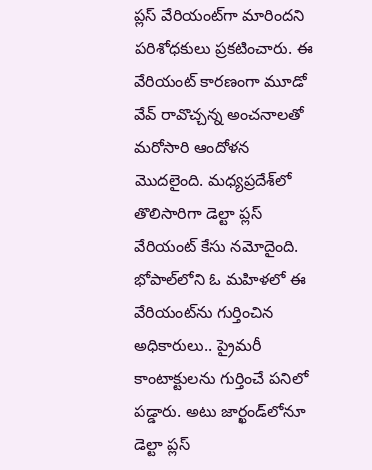ప్లస్‌ వేరియంట్‌గా మారిందని పరిశోధకులు ప్రకటించారు. ఈ వేరియంట్‌ కారణంగా మూడో వేవ్‌ రావొచ్చన్న అంచనాలతో మరోసారి ఆందోళన మొదలైంది. మధ్యప్రదేశ్‌లో తొలిసారిగా డెల్టా ప్లస్‌ వేరియంట్‌ కేసు నమోదైంది. భోపాల్‌లోని ఓ మహిళలో ఈ వేరియంట్‌ను గుర్తించిన అధికారులు.. ప్రైమరీ కాంటాక్టులను గుర్తించే పనిలో పడ్డారు. అటు జార్ఖండ్‌లోనూ డెల్టా ప్లస్‌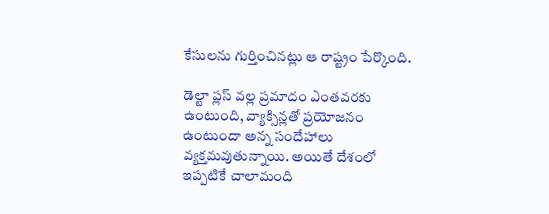కేసులను గుర్తించినట్లు ఆ రాష్ట్రం పేర్కొంది.

డెల్టా ప్లస్‌ వల్ల ప్రమాదం ఎంతవరకు ఉంటుంది, వ్యాక్సిన్లతో ప్రయోజనం ఉంటుందా అన్న సందేహాలు వ్యక్తమవుతున్నాయి. అయితే దేశంలో ఇప్పటికే చాలామంది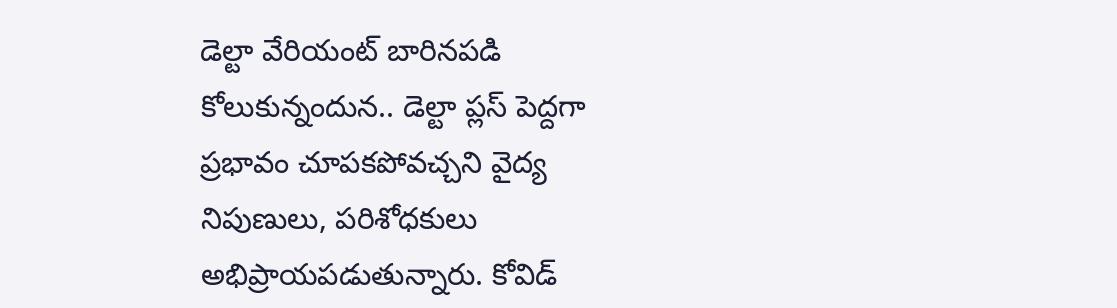డెల్టా వేరియంట్‌ బారినపడి కోలుకున్నందున.. డెల్టా ప్లస్‌ పెద్దగా ప్రభావం చూపకపోవచ్చని వైద్య నిపుణులు, పరిశోధకులు అభిప్రాయపడుతున్నారు. కోవిడ్‌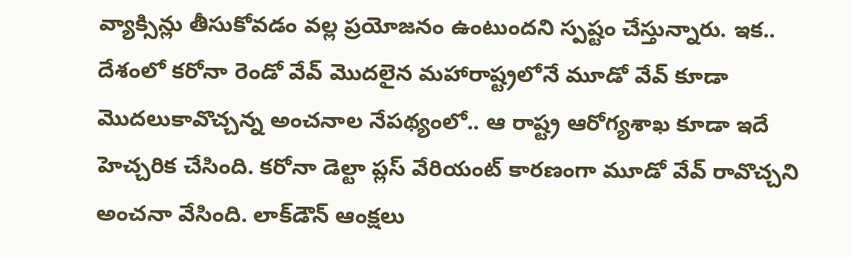వ్యాక్సిన్లు తీసుకోవడం వల్ల ప్రయోజనం ఉంటుందని స్పష్టం చేస్తున్నారు. ఇక.. దేశంలో కరోనా రెండో వేవ్‌ మొదలైన మహారాష్ట్రలోనే మూడో వేవ్‌ కూడా మొదలుకావొచ్చన్న అంచనాల నేపథ్యంలో.. ఆ రాష్ట్ర ఆరోగ్యశాఖ కూడా ఇదే హెచ్చరిక చేసింది. కరోనా డెల్టా ప్లస్‌ వేరియంట్‌ కారణంగా మూడో వేవ్‌ రావొచ్చని అంచనా వేసింది. లాక్‌డౌన్‌ ఆంక్షలు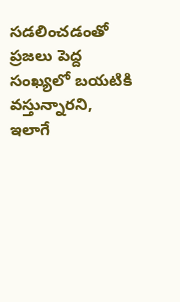సడలించడంతో ప్రజలు పెద్ద సంఖ్యలో బయటికి వస్తున్నారని, ఇలాగే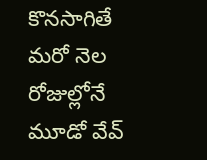కొనసాగితే మరో నెల రోజుల్లోనే మూడో వేవ్‌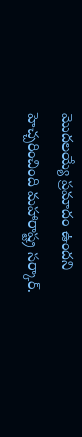మొదలయ్యే ప్రమాదం ఉందని హెచ్చరించింది మహారాష్ట్ర సర్కార్‌.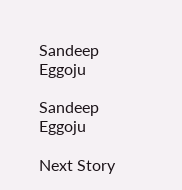Sandeep Eggoju

Sandeep Eggoju

Next Story